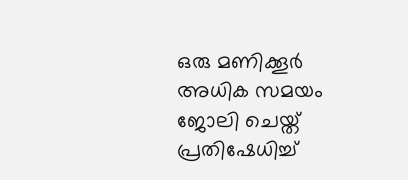ഒരു മണിക്കൂര്‍ അധിക സമയം ജോലി ചെയ്ത് പ്രതിഷേധിച്ച്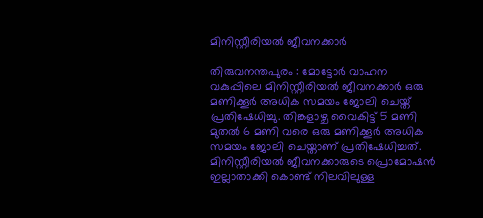മിനിസ്റ്റീരിയല്‍ ജീവനക്കാര്‍

തിരുവനന്തപുരം : മോട്ടോര്‍ വാഹന വകുപ്പിലെ മിനിസ്റ്റീരിയല്‍ ജീവനക്കാര്‍ ഒരു മണിക്കൂര്‍ അധിക സമയം ജോലി ചെയ്ത് പ്രതിഷേധിച്ചു. തിങ്കളാഴ്ച വൈകിട്ട് 5 മണി മുതല്‍ 6 മണി വരെ ഒരു മണിക്കൂര്‍ അധിക സമയം ജോലി ചെയ്താണ് പ്രതിഷേധിച്ചത്. മിനിസ്റ്റീരിയല്‍ ജീവനക്കാരുടെ പ്രൊമോഷന്‍ ഇല്ലാതാക്കി കൊണ്ട് നിലവിലുള്ള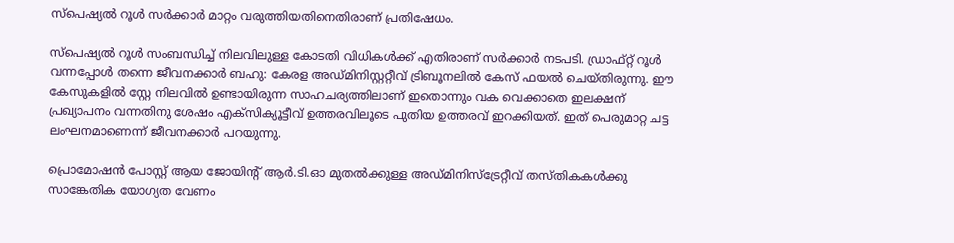സ്‌പെഷ്യല്‍ റൂള്‍ സര്‍ക്കാര്‍ മാറ്റം വരുത്തിയതിനെതിരാണ് പ്രതിഷേധം.

സ്‌പെഷ്യല്‍ റൂള്‍ സംബന്ധിച്ച് നിലവിലുള്ള കോടതി വിധികള്‍ക്ക് എതിരാണ് സര്‍ക്കാര്‍ നടപടി. ഡ്രാഫ്റ്റ് റൂള്‍ വന്നപ്പോള്‍ തന്നെ ജീവനക്കാര്‍ ബഹു: കേരള അഡ്മിനിസ്റ്ററ്റീവ് ട്രിബൂനലില്‍ കേസ് ഫയല്‍ ചെയ്തിരുന്നു. ഈ കേസുകളില്‍ സ്റ്റേ നിലവില്‍ ഉണ്ടായിരുന്ന സാഹചര്യത്തിലാണ് ഇതൊന്നും വക വെക്കാതെ ഇലക്ഷന് പ്രഖ്യാപനം വന്നതിനു ശേഷം എക്‌സിക്യൂട്ടീവ് ഉത്തരവിലൂടെ പുതിയ ഉത്തരവ് ഇറക്കിയത്. ഇത് പെരുമാറ്റ ചട്ട ലംഘനമാണെന്ന് ജീവനക്കാര്‍ പറയുന്നു.

പ്രൊമോഷന്‍ പോസ്റ്റ് ആയ ജോയിന്റ് ആര്‍.ടി.ഓ മുതല്‍ക്കുള്ള അഡ്മിനിസ്‌ട്രേറ്റീവ് തസ്തികകള്‍ക്കു സാങ്കേതിക യോഗ്യത വേണം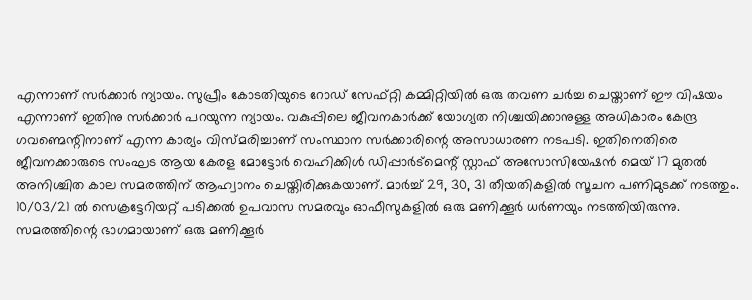എന്നാണ് സര്‍ക്കാര്‍ ന്യായം. സുപ്രീം കോടതിയുടെ റോഡ് സേഫ്റ്റി കമ്മിറ്റിയില്‍ ഒരു തവണ ചര്‍ച്ച ചെയ്താണ് ഈ വിഷയം എന്നാണ് ഇതിനു സര്‍ക്കാര്‍ പറയുന്ന ന്യായം. വകുപ്പിലെ ജീവനകാര്‍ക്ക് യോഗ്യത നിശ്ചയിക്കാനുള്ള അധികാരം കേന്ദ്ര ഗവണ്മെന്റിനാണ് എന്ന കാര്യം വിസ്മരിച്ചാണ് സംസ്ഥാന സര്‍ക്കാരിന്റെ അസാധാരണ നടപടി. ഇതിനെതിരെ ജീവനക്കാരുടെ സംഘട ആയ കേരള മോട്ടോര്‍ വെഹിക്കിള്‍ ഡിപ്പാര്‍ട്‌മെന്റ് സ്റ്റാഫ് അസോസിയേഷന്‍ മെയ് 17 മുതല്‍ അനിശ്ചിത കാല സമരത്തിന് ആഹ്വാനം ചെയ്തിരിക്കുകയാണ്. മാര്‍ച്ച് 29, 30, 31 തീയതികളില്‍ സൂചന പണിമുടക്ക് നടത്തും. 10/03/21 ല്‍ സെക്രട്ടേറിയറ്റ് പടിക്കല്‍ ഉപവാസ സമരവും ഓഫീസുകളില്‍ ഒരു മണിക്കൂര്‍ ധര്‍ണയും നടത്തിയിരുന്നു. സമരത്തിന്റെ ഭാഗമായാണ് ഒരു മണിക്കൂര്‍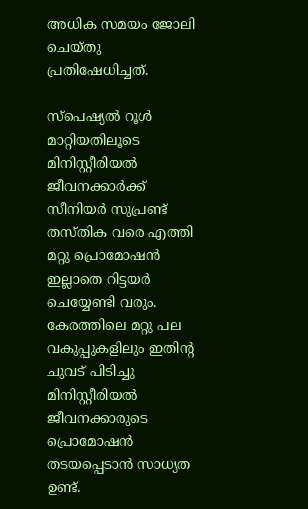അധിക സമയം ജോലി ചെയ്തു പ്രതിഷേധിച്ചത്.

സ്‌പെഷ്യല്‍ റൂള്‍ മാറ്റിയതിലൂടെ മിനിസ്റ്റീരിയല്‍ ജീവനക്കാര്‍ക്ക് സീനിയര്‍ സുപ്രണ്ട് തസ്തിക വരെ എത്തി മറ്റു പ്രൊമോഷന്‍ ഇല്ലാതെ റിട്ടയര്‍ ചെയ്യേണ്ടി വരും. കേരത്തിലെ മറ്റു പല വകുപ്പുകളിലും ഇതിന്റ ചുവട് പിടിച്ചു മിനിസ്റ്റീരിയല്‍ ജീവനക്കാരുടെ പ്രൊമോഷന്‍ തടയപ്പെടാന്‍ സാധ്യത ഉണ്ട്.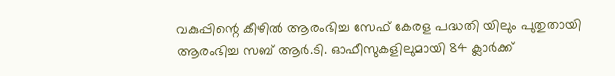വകുപ്പിന്റെ കീഴില്‍ ആരംഭിച്ച സേഫ് കേരള പദ്ധതി യിലും പുതുതായി ആരംഭിച്ച സബ് ആര്‍.ടി. ഓഫീസുകളിലുമായി 84 ക്ലാര്‍ക്ക്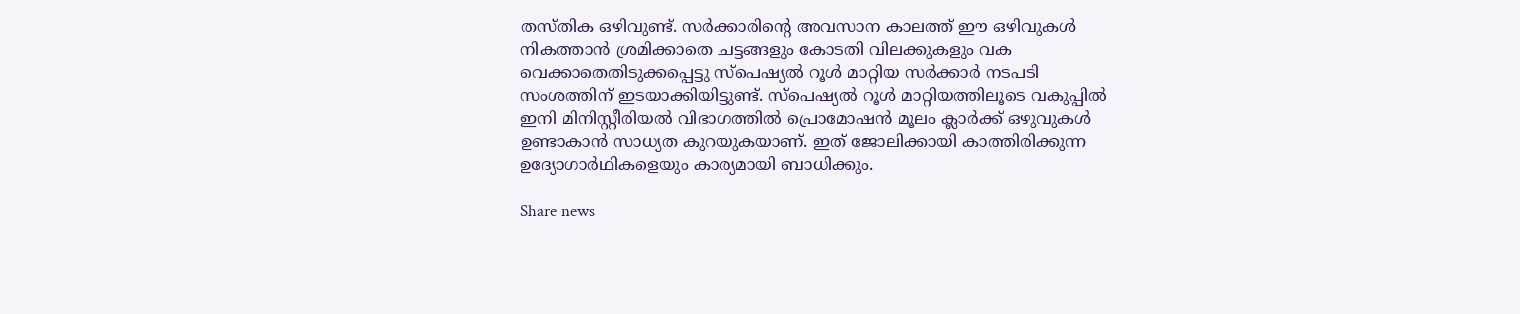തസ്തിക ഒഴിവുണ്ട്. സര്‍ക്കാരിന്റെ അവസാന കാലത്ത് ഈ ഒഴിവുകള്‍ നികത്താന്‍ ശ്രമിക്കാതെ ചട്ടങ്ങളും കോടതി വിലക്കുകളും വക വെക്കാതെതിടുക്കപ്പെട്ടു സ്‌പെഷ്യല്‍ റൂള്‍ മാറ്റിയ സര്‍ക്കാര്‍ നടപടി സംശത്തിന് ഇടയാക്കിയിട്ടുണ്ട്. സ്‌പെഷ്യല്‍ റൂള്‍ മാറ്റിയത്തിലൂടെ വകുപ്പില്‍ ഇനി മിനിസ്റ്റീരിയല്‍ വിഭാഗത്തില്‍ പ്രൊമോഷന്‍ മൂലം ക്ലാര്‍ക്ക് ഒഴുവുകള്‍ ഉണ്ടാകാന്‍ സാധ്യത കുറയുകയാണ്. ഇത് ജോലിക്കായി കാത്തിരിക്കുന്ന ഉദ്യോഗാര്‍ഥികളെയും കാര്യമായി ബാധിക്കും.

Share news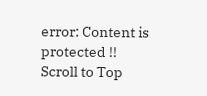error: Content is protected !!
Scroll to Top